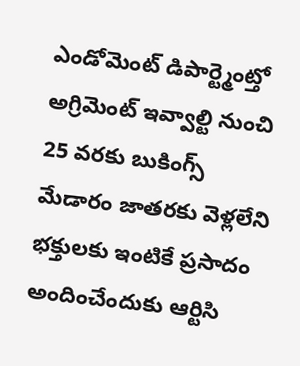ఎండోమెంట్ డిపార్ట్మెంట్తో అగ్రిమెంట్ ఇవ్వాల్టి నుంచి 25 వరకు బుకింగ్స్ మేడారం జాతరకు వెళ్లలేని భక్తులకు ఇంటికే ప్రసాదం అందించేందుకు ఆర్టిసి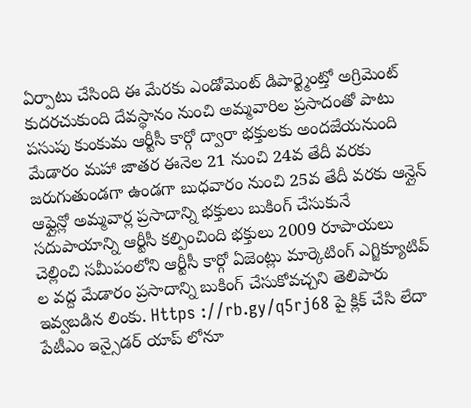ఏర్పాటు చేసింది ఈ మేరకు ఎండోమెంట్ డిపార్ట్మెంట్తో అగ్రిమెంట్ కుదరచుకుంది దేవస్థానం నుంచి అమ్మవారిల ప్రసాదంతో పాటు పసుపు కుంకుమ ఆర్టీసీ కార్గో ద్వారా భక్తులకు అందజేయనుంది మేడారం మహా జాతర ఈనెల 21 నుంచి 24వ తేదీ వరకు జరుగుతుండగా ఉండగా బుధవారం నుంచి 25వ తేదీ వరకు ఆన్లైన్ ఆఫ్లైన్లో అమ్మవార్ల ప్రసాదాన్ని భక్తులు బుకింగ్ చేసుకునే సదుపాయాన్ని ఆర్టీసీ కల్పించింది భక్తులు 2009 రూపాయలు చెల్లించి సమీపంలోని ఆర్టీసీ కార్గో ఏజెంట్లు మార్కెటింగ్ ఎగ్జిక్యూటివ్ ల వద్ద మేడారం ప్రసాదాన్ని బుకింగ్ చేసుకోవచ్చని తెలిపారు ఇవ్వబడిన లింకు. Https ://rb.gy/q5rj68 పై క్లిక్ చేసి లేదా పేటీఎం ఇన్సైడర్ యాప్ లోనూ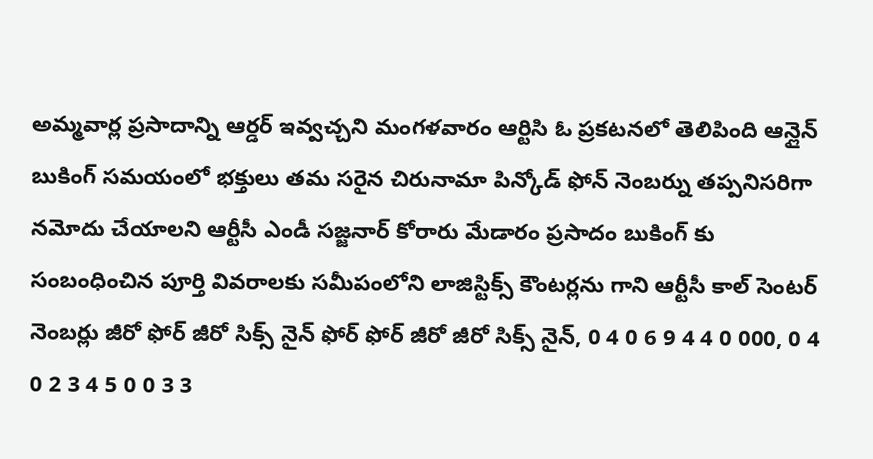అమ్మవార్ల ప్రసాదాన్ని ఆర్డర్ ఇవ్వచ్చని మంగళవారం ఆర్టిసి ఓ ప్రకటనలో తెలిపింది ఆన్లైన్ బుకింగ్ సమయంలో భక్తులు తమ సరైన చిరునామా పిన్కోడ్ ఫోన్ నెంబర్ను తప్పనిసరిగా నమోదు చేయాలని ఆర్టీసీ ఎండీ సజ్జనార్ కోరారు మేడారం ప్రసాదం బుకింగ్ కు సంబంధించిన పూర్తి వివరాలకు సమీపంలోని లాజిస్టిక్స్ కౌంటర్లను గాని ఆర్టీసీ కాల్ సెంటర్ నెంబర్లు జీరో ఫోర్ జీరో సిక్స్ నైన్ ఫోర్ ఫోర్ జీరో జీరో సిక్స్ నైన్, 0 4 0 6 9 4 4 0 000, 0 4 0 2 3 4 5 0 0 3 3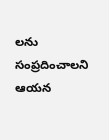లను సంప్రదించాలని ఆయన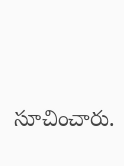సూచించారు.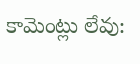కామెంట్లు లేవు: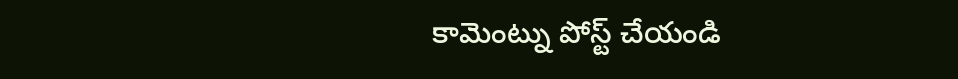కామెంట్ను పోస్ట్ చేయండి